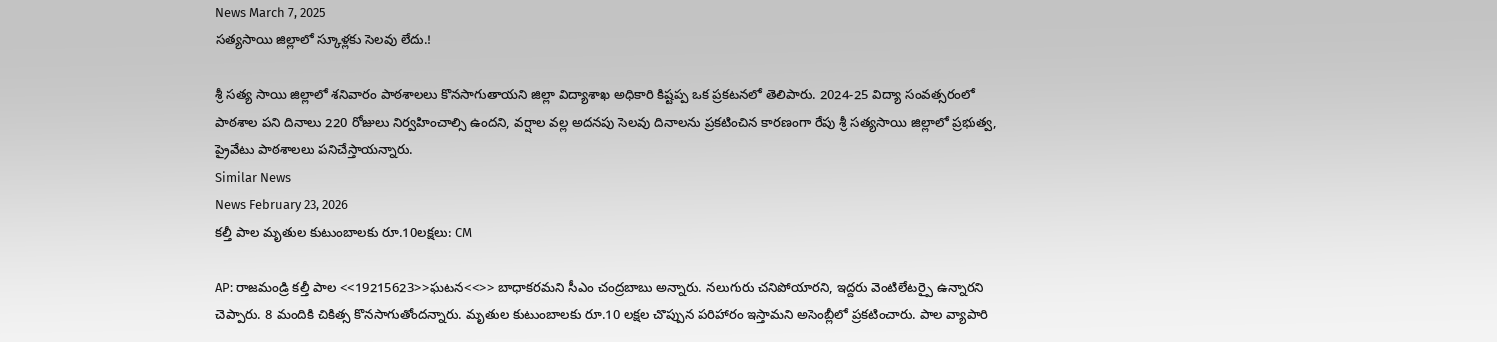News March 7, 2025
సత్యసాయి జిల్లాలో స్కూళ్లకు సెలవు లేదు.!

శ్రీ సత్య సాయి జిల్లాలో శనివారం పాఠశాలలు కొనసాగుతాయని జిల్లా విద్యాశాఖ అధికారి కిష్టప్ప ఒక ప్రకటనలో తెలిపారు. 2024-25 విద్యా సంవత్సరంలో పాఠశాల పని దినాలు 220 రోజులు నిర్వహించాల్సి ఉందని, వర్షాల వల్ల అదనపు సెలవు దినాలను ప్రకటించిన కారణంగా రేపు శ్రీ సత్యసాయి జిల్లాలో ప్రభుత్వ, ప్రైవేటు పాఠశాలలు పనిచేస్తాయన్నారు.
Similar News
News February 23, 2026
కల్తీ పాల మృతుల కుటుంబాలకు రూ.10లక్షలు: CM

AP: రాజమండ్రి కల్తీ పాల <<19215623>>ఘటన<<>> బాధాకరమని సీఎం చంద్రబాబు అన్నారు. నలుగురు చనిపోయారని, ఇద్దరు వెంటిలేటర్పై ఉన్నారని చెప్పారు. 8 మందికి చికిత్స కొనసాగుతోందన్నారు. మృతుల కుటుంబాలకు రూ.10 లక్షల చొప్పున పరిహారం ఇస్తామని అసెంబ్లీలో ప్రకటించారు. పాల వ్యాపారి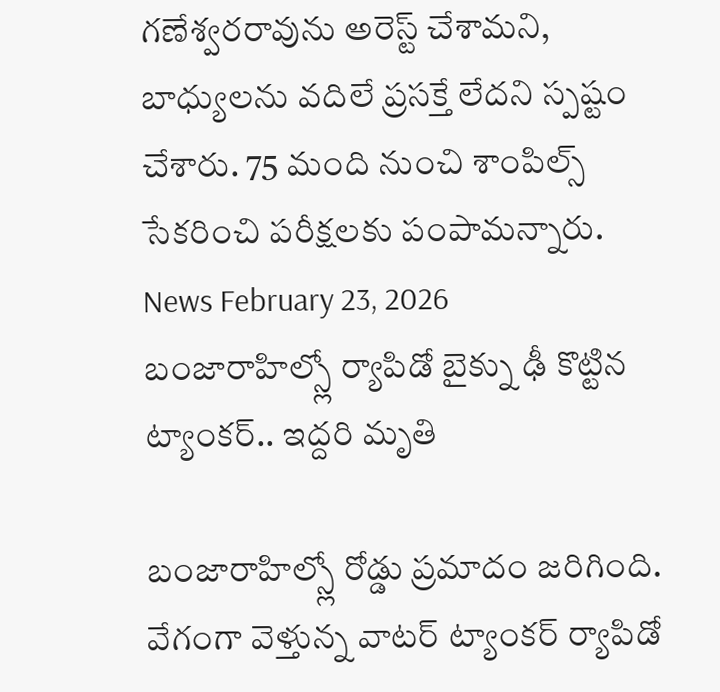గణేశ్వరరావును అరెస్ట్ చేశామని, బాధ్యులను వదిలే ప్రసక్తే లేదని స్పష్టం చేశారు. 75 మంది నుంచి శాంపిల్స్ సేకరించి పరీక్షలకు పంపామన్నారు.
News February 23, 2026
బంజారాహిల్స్లో ర్యాపిడో బైక్ను ఢీ కొట్టిన ట్యాంకర్.. ఇద్దరి మృతి

బంజారాహిల్స్లో రోడ్డు ప్రమాదం జరిగింది. వేగంగా వెళ్తున్న వాటర్ ట్యాంకర్ ర్యాపిడో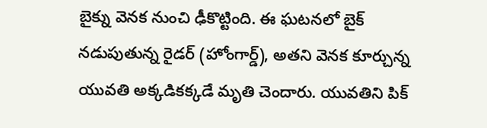బైక్ను వెనక నుంచి ఢీకొట్టింది. ఈ ఘటనలో బైక్ నడుపుతున్న రైడర్ (హోంగార్డ్), అతని వెనక కూర్చున్న యువతి అక్కడికక్కడే మృతి చెందారు. యువతిని పిక్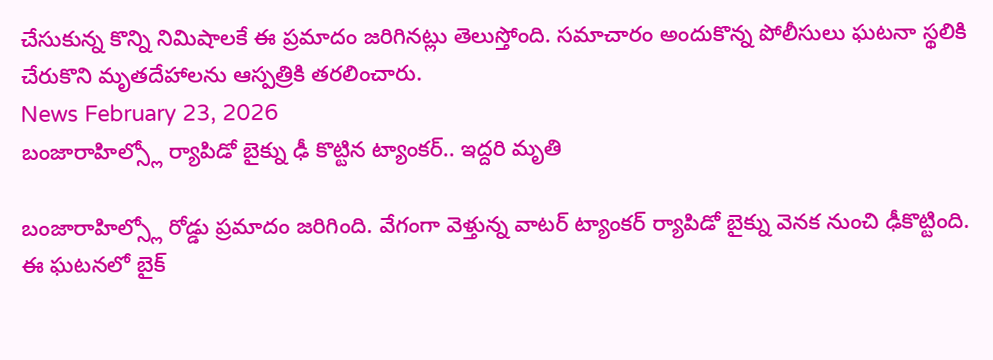చేసుకున్న కొన్ని నిమిషాలకే ఈ ప్రమాదం జరిగినట్లు తెలుస్తోంది. సమాచారం అందుకొన్న పోలీసులు ఘటనా స్థలికి చేరుకొని మృతదేహాలను ఆస్పత్రికి తరలించారు.
News February 23, 2026
బంజారాహిల్స్లో ర్యాపిడో బైక్ను ఢీ కొట్టిన ట్యాంకర్.. ఇద్దరి మృతి

బంజారాహిల్స్లో రోడ్డు ప్రమాదం జరిగింది. వేగంగా వెళ్తున్న వాటర్ ట్యాంకర్ ర్యాపిడో బైక్ను వెనక నుంచి ఢీకొట్టింది. ఈ ఘటనలో బైక్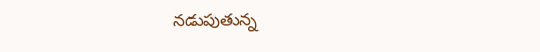నడుపుతున్న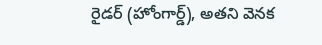రైడర్ (హోంగార్డ్), అతని వెనక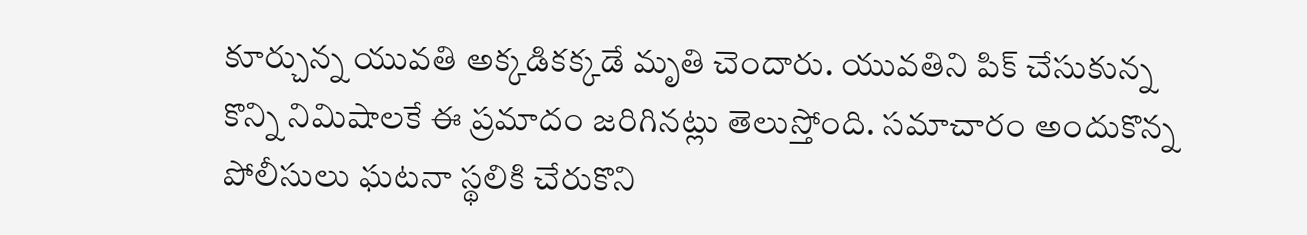కూర్చున్న యువతి అక్కడికక్కడే మృతి చెందారు. యువతిని పిక్ చేసుకున్న కొన్ని నిమిషాలకే ఈ ప్రమాదం జరిగినట్లు తెలుస్తోంది. సమాచారం అందుకొన్న పోలీసులు ఘటనా స్థలికి చేరుకొని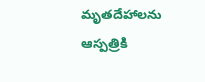మృతదేహాలను ఆస్పత్రికి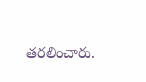తరలించారు.